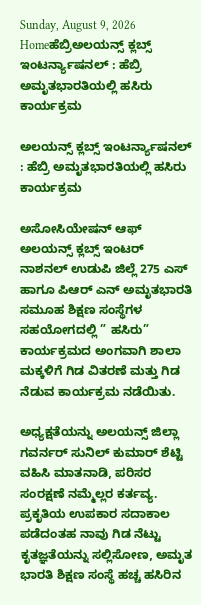Sunday, August 9, 2026
Homeಹೆಬ್ರಿಅಲಯನ್ಸ್ ಕ್ಲಬ್ಸ್ ಇಂಟರ್ನ್ಯಾಷನಲ್ : ಹೆಬ್ರಿ ಅಮೃತಭಾರತಿಯಲ್ಲಿ ಹಸಿರು ಕಾರ್ಯಕ್ರಮ

ಅಲಯನ್ಸ್ ಕ್ಲಬ್ಸ್ ಇಂಟರ್ನ್ಯಾಷನಲ್ : ಹೆಬ್ರಿ ಅಮೃತಭಾರತಿಯಲ್ಲಿ ಹಸಿರು ಕಾರ್ಯಕ್ರಮ

ಅಸೋಸಿಯೇಷನ್ ಆಫ್ ಅಲಯನ್ಸ್ ಕ್ಲಬ್ಸ್ ಇಂಟರ್‌ ನಾಶನಲ್ ಉಡುಪಿ ಜಿಲ್ಲೆ 275 ಎಸ್ ಹಾಗೂ ಪಿಆರ್ ಎನ್ ಅಮೃತಭಾರತಿ ಸಮೂಹ ಶಿಕ್ಷಣ ಸಂಸ್ಥೆಗಳ ಸಹಯೋಗದಲ್ಲಿ ” ಹಸಿರು” ಕಾರ್ಯಕ್ರಮದ ಅಂಗವಾಗಿ ಶಾಲಾ ಮಕ್ಕಳಿಗೆ ಗಿಡ ವಿತರಣೆ ಮತ್ತು ಗಿಡ ನೆಡುವ ಕಾರ್ಯಕ್ರಮ ನಡೆಯಿತು.

ಅಧ್ಯಕ್ಷತೆಯನ್ನು ಅಲಯನ್ಸ್ ಜಿಲ್ಲಾ ಗವರ್ನರ್ ಸುನಿಲ್ ಕುಮಾರ್ ಶೆಟ್ಟಿ ವಹಿಸಿ ಮಾತನಾಡಿ, ಪರಿಸರ ಸಂರಕ್ಷಣೆ ನಮ್ಮೆಲ್ಲರ ಕರ್ತವ್ಯ. ಪ್ರಕೃತಿಯ ಉಪಕಾರ ಸದಾಕಾಲ ಪಡೆದಂತಹ ನಾವು ಗಿಡ ನೆಟ್ಟು ಕೃತಜ್ಞತೆಯನ್ನು ಸಲ್ಲಿಸೋಣ, ಅಮೃತ ಭಾರತಿ ಶಿಕ್ಷಣ ಸಂಸ್ಥೆ ಹಚ್ಚ ಹಸಿರಿನ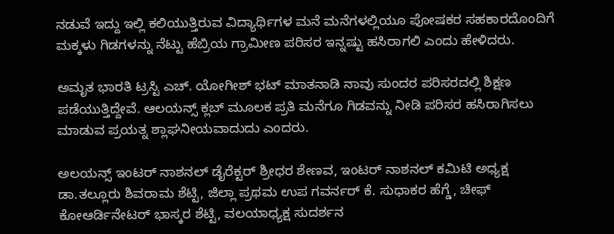ನಡುವೆ ಇದ್ದು ಇಲ್ಲಿ ಕಲಿಯುತ್ತಿರುವ ವಿದ್ಯಾರ್ಥಿಗಳ ಮನೆ ಮನೆಗಳಲ್ಲಿಯೂ ಪೋಷಕರ ಸಹಕಾರದೊಂದಿಗೆ ಮಕ್ಕಳು ಗಿಡಗಳನ್ನು ನೆಟ್ಟು ಹೆಬ್ರಿಯ ಗ್ರಾಮೀಣ ಪರಿಸರ ಇನ್ನಷ್ಟು ಹಸಿರಾಗಲಿ ಎಂದು ಹೇಳಿದರು.

ಅಮೃತ ಭಾರತಿ ಟ್ರಸ್ಟಿ ಎಚ್. ಯೋಗೀಶ್ ಭಟ್ ಮಾತನಾಡಿ ನಾವು ಸುಂದರ ಪರಿಸರದಲ್ಲಿ ಶಿಕ್ಷಣ ಪಡೆಯುತ್ತಿದ್ದೇವೆ. ಆಲಯನ್ಸ್ ಕ್ಲಬ್ ಮೂಲಕ ಪ್ರತಿ ಮನೆಗೂ ಗಿಡವನ್ನು ನೀಡಿ ಪರಿಸರ ಹಸಿರಾಗಿಸಲು ಮಾಡುವ ಪ್ರಯತ್ನ ಶ್ಲಾಘನೀಯವಾದುದು ಎಂದರು.

ಅಲಯನ್ಸ್ ಇಂಟರ್‌ ನಾಶನಲ್ ಡೈರೆಕ್ಟರ್ ಶ್ರೀಧರ ಶೇಣವ, ಇಂಟರ್‌ ನಾಶನಲ್ ಕಮಿಟಿ ಅಧ್ಯಕ್ಷ ಡಾ.ತಲ್ಲೂರು ಶಿವರಾಮ ಶೆಟ್ಟಿ, ಜಿಲ್ಲಾ ಪ್ರಥಮ ಉಪ ಗವರ್ನರ್ ಕೆ. ಸುಧಾಕರ ಹೆಗ್ಡೆ, ಚೀಫ್ ಕೋಆರ್ಡಿನೇಟರ್ ಭಾಸ್ಕರ ಶೆಟ್ಟಿ, ವಲಯಾಧ್ಯಕ್ಷ ಸುದರ್ಶನ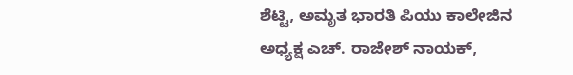ಶೆಟ್ಟಿ, ಅಮೃತ ಭಾರತಿ ಪಿಯು ಕಾಲೇಜಿನ ಅಧ್ಯಕ್ಷ ಎಚ್. ರಾಜೇಶ್ ನಾಯಕ್,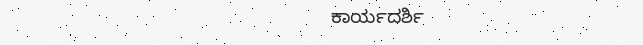ಕಾರ್ಯದರ್ಶಿ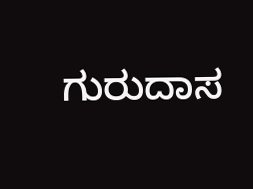ಗುರುದಾಸ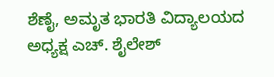ಶೆಣೈ, ಅಮೃತ ಭಾರತಿ ವಿದ್ಯಾಲಯದ ಅಧ್ಯಕ್ಷ ಎಚ್. ಶೈಲೇಶ್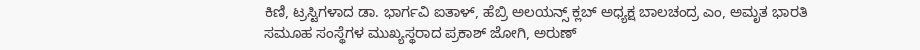ಕಿಣಿ, ಟ್ರಸ್ಟಿಗಳಾದ ಡಾ. ಭಾರ್ಗವಿ ಐತಾಳ್, ಹೆಬ್ರಿ ಅಲಯನ್ಸ್ ಕ್ಲಬ್ ಅಧ್ಯಕ್ಷ ಬಾಲಚಂದ್ರ ಎಂ, ಅಮೃತ ಭಾರತಿ ಸಮೂಹ ಸಂಸ್ಥೆಗಳ ಮುಖ್ಯಸ್ಥರಾದ ಪ್ರಕಾಶ್ ಜೋಗಿ, ಅರುಣ್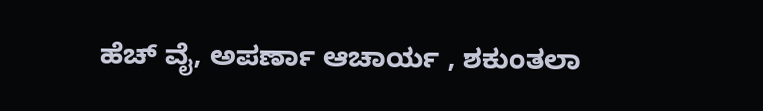ಹೆಚ್ ವೈ, ಅಪರ್ಣಾ ಆಚಾರ್ಯ , ಶಕುಂತಲಾ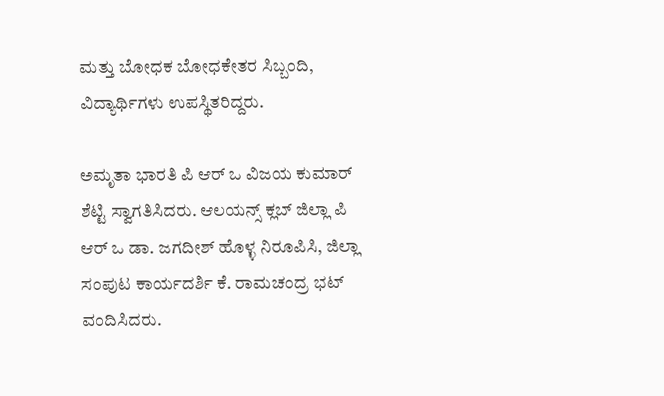ಮತ್ತು ಬೋಧಕ ಬೋಧಕೇತರ ಸಿಬ್ಬಂದಿ, ವಿದ್ಯಾರ್ಥಿಗಳು ಉಪಸ್ಥಿತರಿದ್ದರು.

ಅಮೃತಾ ಭಾರತಿ ಪಿ ಆರ್ ಒ ವಿಜಯ ಕುಮಾರ್ ಶೆಟ್ಟಿ ಸ್ವಾಗತಿಸಿದರು. ಆಲಯನ್ಸ್ ಕ್ಲಬ್ ಜಿಲ್ಲಾ ಪಿ ಆರ್ ಒ ಡಾ. ಜಗದೀಶ್ ಹೊಳ್ಳ ನಿರೂಪಿಸಿ, ಜಿಲ್ಲಾ ಸಂಪುಟ ಕಾರ್ಯದರ್ಶಿ ಕೆ. ರಾಮಚಂದ್ರ ಭಟ್ ವಂದಿಸಿದರು.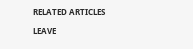RELATED ARTICLES

LEAVE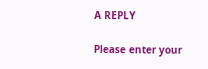A REPLY

Please enter your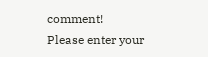comment!
Please enter your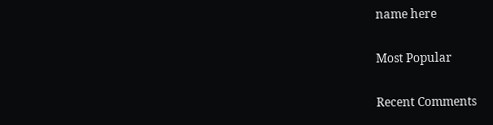name here

Most Popular

Recent Comments